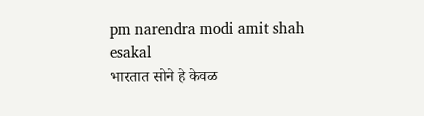pm narendra modi amit shah
esakal
भारतात सोने हे केवळ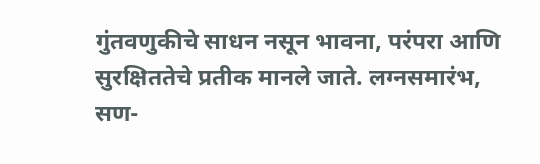गुंतवणुकीचे साधन नसून भावना, परंपरा आणि सुरक्षिततेचे प्रतीक मानले जाते. लग्नसमारंभ, सण-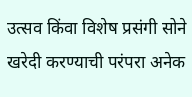उत्सव किंवा विशेष प्रसंगी सोने खरेदी करण्याची परंपरा अनेक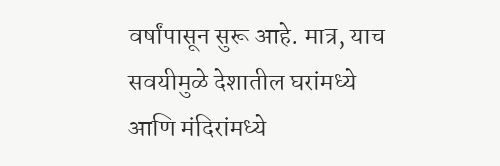वर्षांपासून सुरू आहे. मात्र, याच सवयीमुळे देशातील घरांमध्ये आणि मंदिरांमध्ये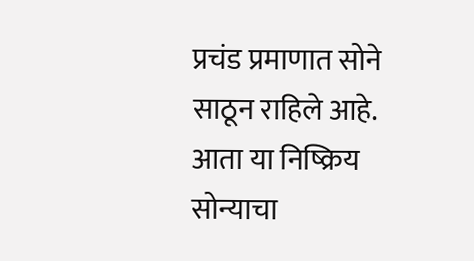प्रचंड प्रमाणात सोने साठून राहिले आहे. आता या निष्क्रिय सोन्याचा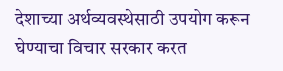देशाच्या अर्थव्यवस्थेसाठी उपयोग करून घेण्याचा विचार सरकार करत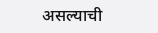असल्याची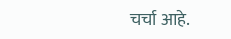चर्चा आहे.